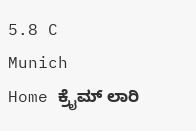5.8 C
Munich
Home ಕ್ರೈಮ್‌ ಲಾರಿ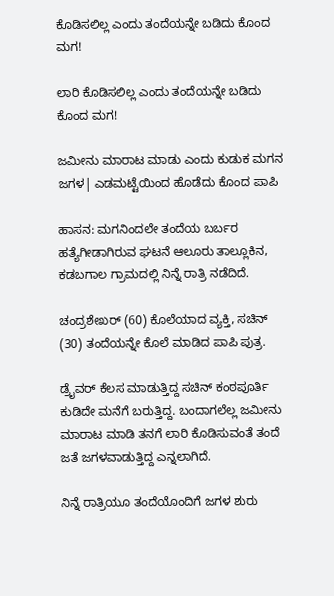ಕೊಡಿಸಲಿಲ್ಲ ಎಂದು ತಂದೆಯನ್ನೇ ಬಡಿದು ಕೊಂದ ಮಗ!

ಲಾರಿ ಕೊಡಿಸಲಿಲ್ಲ ಎಂದು ತಂದೆಯನ್ನೇ ಬಡಿದು ಕೊಂದ ಮಗ!

ಜಮೀನು ಮಾರಾಟ ಮಾಡು ಎಂದು ಕುಡುಕ ಮಗನ ಜಗಳ| ಎಡಮಟ್ಟೆಯಿಂದ ಹೊಡೆದು ಕೊಂದ ಪಾಪಿ

ಹಾಸನ: ಮಗನಿಂದಲೇ ತಂದೆಯ ಬರ್ಬರ ಹತ್ಯೆಗೀಡಾಗಿರುವ ಘಟನೆ ಆಲೂರು ತಾಲ್ಲೂಕಿನ, ಕಡಬಗಾಲ ಗ್ರಾಮದಲ್ಲಿ ನಿನ್ನೆ ರಾತ್ರಿ ನಡೆದಿದೆ.

ಚಂದ್ರಶೇಖರ್ (60) ಕೊಲೆಯಾದ ವ್ಯಕ್ತಿ, ಸಚಿನ್ (30) ತಂದೆಯನ್ನೇ ಕೊಲೆ ಮಾಡಿದ ಪಾಪಿ ಪುತ್ರ.

ಡ್ರೈವರ್ ಕೆಲಸ ಮಾಡುತ್ತಿದ್ದ ಸಚಿನ್ ಕಂಠಪೂರ್ತಿ ಕುಡಿದೇ ಮನೆಗೆ ಬರುತ್ತಿದ್ದ. ಬಂದಾಗಲೆಲ್ಲ ಜಮೀನು ಮಾರಾಟ ಮಾಡಿ ತನಗೆ ಲಾರಿ ಕೊಡಿಸುವಂತೆ ತಂದೆ ಜತೆ ಜಗಳವಾಡುತ್ತಿದ್ದ ಎನ್ನಲಾಗಿದೆ.

ನಿನ್ನೆ ರಾತ್ರಿಯೂ ತಂದೆಯೊಂದಿಗೆ ಜಗಳ ಶುರು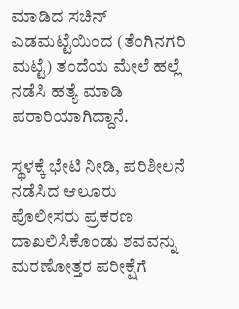ಮಾಡಿದ ಸಚಿನ್ ಎಡಮಟ್ಟೆಯಿಂದ (ತೆಂಗಿನಗರಿ ಮಟ್ಟೆ) ತಂದೆಯ ಮೇಲೆ ಹಲ್ಲೆ ನಡೆಸಿ ಹತ್ಯೆ ಮಾಡಿ ಪರಾರಿಯಾಗಿದ್ದಾನೆ.

ಸ್ಥಳಕ್ಕೆ ಭೇಟಿ ನೀಡಿ, ಪರಿಶೀಲನೆ ನಡೆಸಿದ ಆಲೂರು ಪೊಲೀಸರು ಪ್ರಕರಣ ದಾಖಲಿಸಿಕೊಂಡು ಶವವನ್ನು ಮರಣೋತ್ತರ ಪರೀಕ್ಷೆಗೆ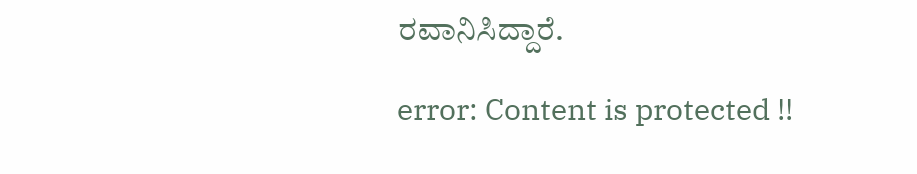ರವಾನಿಸಿದ್ದಾರೆ.

error: Content is protected !!